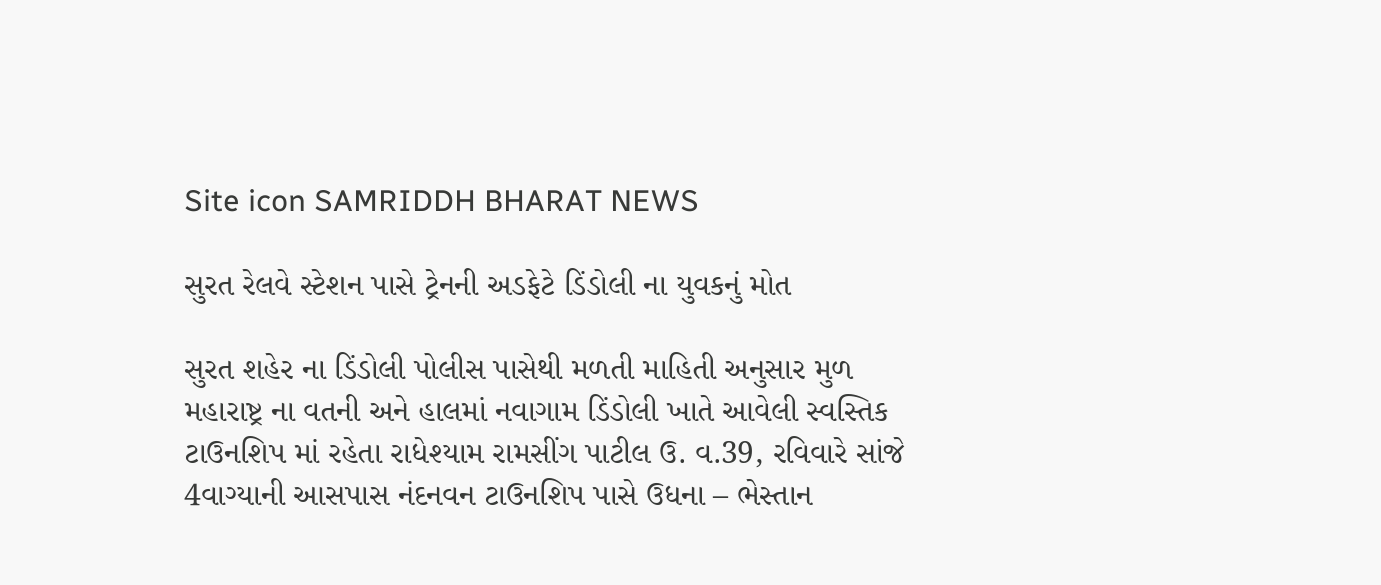Site icon SAMRIDDH BHARAT NEWS

સુરત રેલવે સ્ટેશન પાસે ટ્રેનની અડફેટે ડિંડોલી ના યુવકનું મોત

સુરત શહેર ના ડિંડોલી પોલીસ પાસેથી મળતી માહિતી અનુસાર મુળ મહારાષ્ટ્ર ના વતની અને હાલમાં નવાગામ ડિંડોલી ખાતે આવેલી સ્વસ્તિક ટાઉનશિપ માં રહેતા રાધેશ્યામ રામસીંગ પાટીલ ઉ. વ.39, રવિવારે સાંજે 4વાગ્યાની આસપાસ નંદનવન ટાઉનશિપ પાસે ઉધના – ભેસ્તાન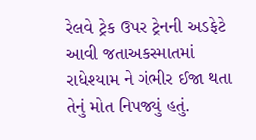રેલવે ટ્રેક ઉપર ટ્રેનની અડફેટે આવી જતાઅકસ્માતમાં રાધેશ્યામ ને ગંભીર ઈજા થતા તેનું મોત નિપજ્યું હતું.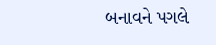બનાવને પગલે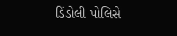ડિંડોલી પોલિસે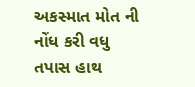અકસ્માત મોત ની નોંધ કરી વધુ તપાસ હાથ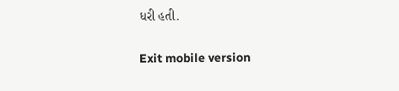ધરી હતી.

Exit mobile version